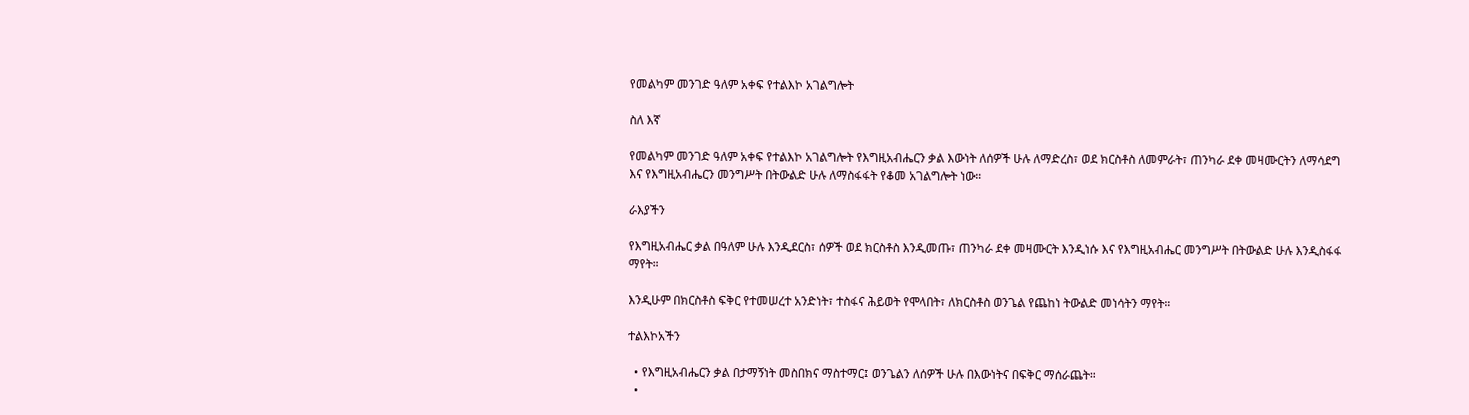የመልካም መንገድ ዓለም አቀፍ የተልእኮ አገልግሎት

ስለ እኛ

የመልካም መንገድ ዓለም አቀፍ የተልእኮ አገልግሎት የእግዚአብሔርን ቃል እውነት ለሰዎች ሁሉ ለማድረስ፣ ወደ ክርስቶስ ለመምራት፣ ጠንካራ ደቀ መዛሙርትን ለማሳደግ እና የእግዚአብሔርን መንግሥት በትውልድ ሁሉ ለማስፋፋት የቆመ አገልግሎት ነው።

ራእያችን

የእግዚአብሔር ቃል በዓለም ሁሉ እንዲደርስ፣ ሰዎች ወደ ክርስቶስ እንዲመጡ፣ ጠንካራ ደቀ መዛሙርት እንዲነሱ እና የእግዚአብሔር መንግሥት በትውልድ ሁሉ እንዲስፋፋ ማየት።

እንዲሁም በክርስቶስ ፍቅር የተመሠረተ አንድነት፣ ተስፋና ሕይወት የሞላበት፣ ለክርስቶስ ወንጌል የጨከነ ትውልድ መነሳትን ማየት።

ተልእኮአችን

  • የእግዚአብሔርን ቃል በታማኝነት መስበክና ማስተማር፤ ወንጌልን ለሰዎች ሁሉ በእውነትና በፍቅር ማሰራጨት።
  •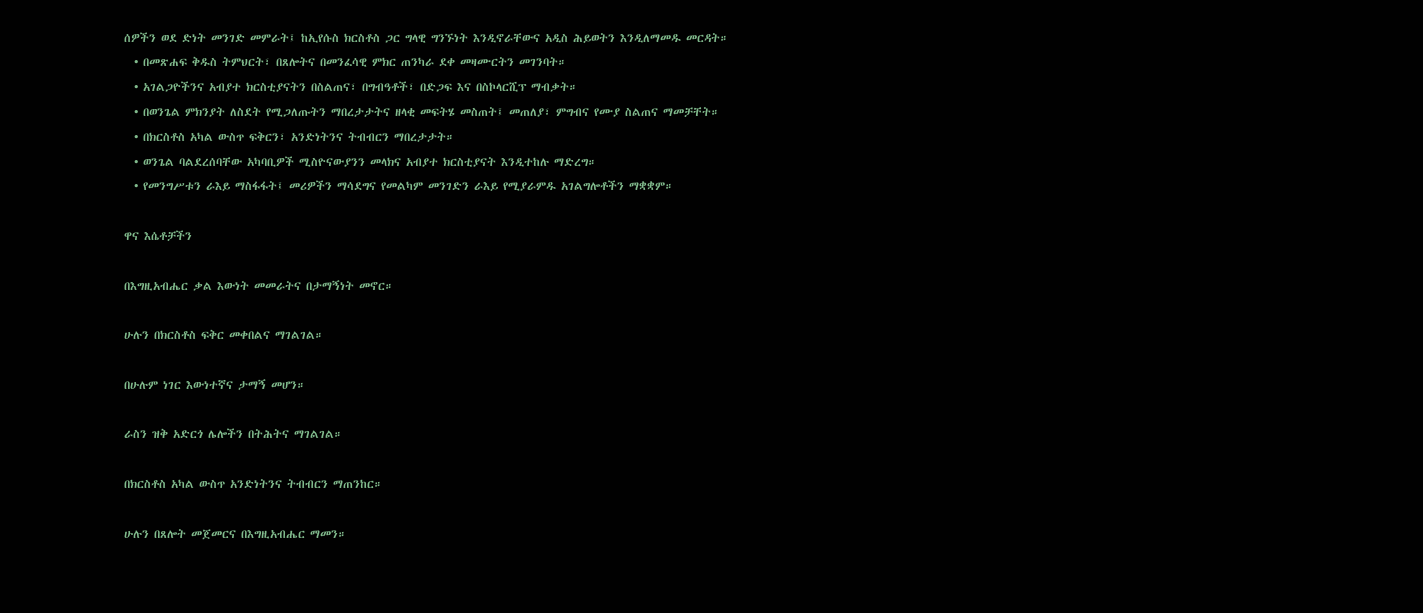ሰዎችን ወደ ድነት መንገድ መምራት፤ ከኢየሱስ ክርስቶስ ጋር ግላዊ ግንኙነት እንዲኖራቸውና አዲስ ሕይወትን እንዲለማመዱ መርዳት።
  • በመጽሐፍ ቅዱስ ትምህርት፣ በጸሎትና በመንፈሳዊ ምክር ጠንካራ ደቀ መዛሙርትን መገንባት።
  • አገልጋዮችንና አብያተ ክርስቲያናትን በስልጠና፣ በግብዓቶች፣ በድጋፍ እና በስኮላርሺፕ ማብቃት።
  • በወንጌል ምክንያት ለስደት የሚጋለጡትን ማበረታታትና ዘላቂ መፍትሄ መስጠት፤ መጠለያ፣ ምግብና የሙያ ስልጠና ማመቻቸት።
  • በክርስቶስ አካል ውስጥ ፍቅርን፣ አንድነትንና ትብብርን ማበረታታት።
  • ወንጌል ባልደረሰባቸው አካባቢዎች ሚስዮናውያንን መላክና አብያተ ክርስቲያናት እንዲተከሉ ማድረግ።
  • የመንግሥቱን ራእይ ማስፋፋት፤ መሪዎችን ማሳደግና የመልካም መንገድን ራእይ የሚያራምዱ አገልግሎቶችን ማቋቋም።

ዋና እሴቶቻችን

በእግዚአብሔር ቃል እውነት መመራትና በታማኝነት መኖር።

ሁሉን በክርስቶስ ፍቅር መቀበልና ማገልገል።

በሁሉም ነገር እውነተኛና ታማኝ መሆን።

ራስን ዝቅ አድርጎ ሌሎችን በትሕትና ማገልገል።

በክርስቶስ አካል ውስጥ አንድነትንና ትብብርን ማጠንከር።

ሁሉን በጸሎት መጀመርና በእግዚአብሔር ማመን።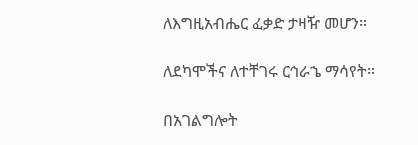ለእግዚአብሔር ፈቃድ ታዛዥ መሆን።

ለደካሞችና ለተቸገሩ ርኅራኄ ማሳየት።

በአገልግሎት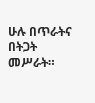ሁሉ በጥራትና በትጋት መሥራት።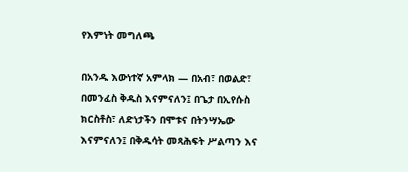የእምነት መግለጫ

በአንዱ እውነተኛ አምላክ — በአብ፣ በወልድ፣ በመንፈስ ቅዱስ እናምናለን፤ በጌታ በኢየሱስ ክርስቶስ፣ ለድነታችን በሞቱና በትንሣኤው እናምናለን፤ በቅዱሳት መጻሕፍት ሥልጣን እና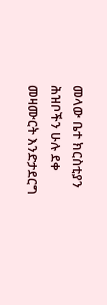መላው ቤተ ክርስቲያን ሕዝቦችን ሁሉ ደቀ መዛሙርት እንድታደርግ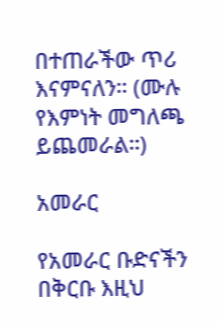በተጠራችው ጥሪ እናምናለን። (ሙሉ የእምነት መግለጫ ይጨመራል።)

አመራር

የአመራር ቡድናችን በቅርቡ እዚህ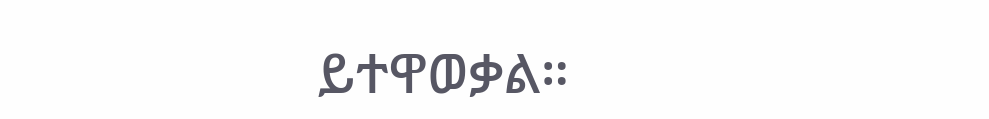ይተዋወቃል።